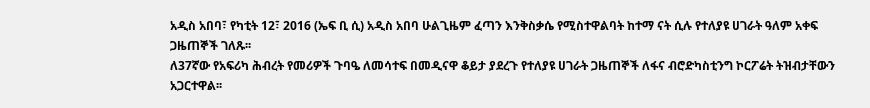አዲስ አበባ፣ የካቲት 12፣ 2016 (ኤፍ ቢ ሲ) አዲስ አበባ ሁልጊዜም ፈጣን እንቅስቃሴ የሚስተዋልባት ከተማ ናት ሲሉ የተለያዩ ሀገራት ዓለም አቀፍ ጋዜጠኞች ገለጹ፡፡
ለ37ኛው የአፍሪካ ሕብረት የመሪዎች ጉባዔ ለመሳተፍ በመዲናዋ ቆይታ ያደረጉ የተለያዩ ሀገራት ጋዜጠኞች ለፋና ብሮድካስቲንግ ኮርፖሬት ትዝብታቸውን አጋርተዋል፡፡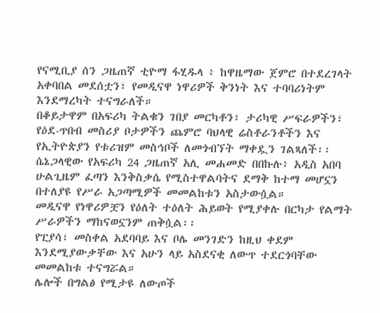የናሚቢያ ሰን ጋዜጠኛ ቲዮማ ፋሂዱላ ፥ ከዋዜማው ጀምሮ በተደረገላት አቀባበል መደሰቷን፣ የመዲናዋ ነዋሪዎች ቅንነት እና ተባባሪነትም እንደማረካት ተናግራለች።
በቆይታዋም በአፍሪካ ትልቁን ገበያ መርካቶን፣ ታሪካዊ ሥፍራዎችን፣ የዕደ-ጥበብ መስሪያ ቦታዎችን ጨምሮ ባህላዊ ሬስቶራንቶችን እና የኢትዮጵያን የቱሪዝም መስኅቦች ለመጎብኘት ማቀዷን ገልጻለች፡፡
ሴኔጋላዊው የአፍሪካ 24 ጋዜጠኛ አሊ መሐመድ በበኩሉ፥ አዲስ አበባ ሁልጊዜም ፈጣን እንቅስቃሴ የሚስተዋልባትና ደማቅ ከተማ መሆኗን በተለያዩ የሥራ አጋጣሚዎች መመልከቱን አስታውሷል።
መዲናዋ የነዋሪዎቿን የዕለት ተዕለት ሕይወት የሚያቀሉ በርካታ የልማት ሥራዎችን ማከናወኗንም ጠቅሷል፡፡
የፒያሳ፣ መስቀል አደባባይ እና ቦሌ መንገድን ከዚህ ቀደም እንደሚያውቃቸው እና አሁን ላይ አስደናቂ ለውጥ ተደርጎባቸው መመልከቱ ተናግሯል።
ሌሎች በግልፅ የሚታዩ ለውጦች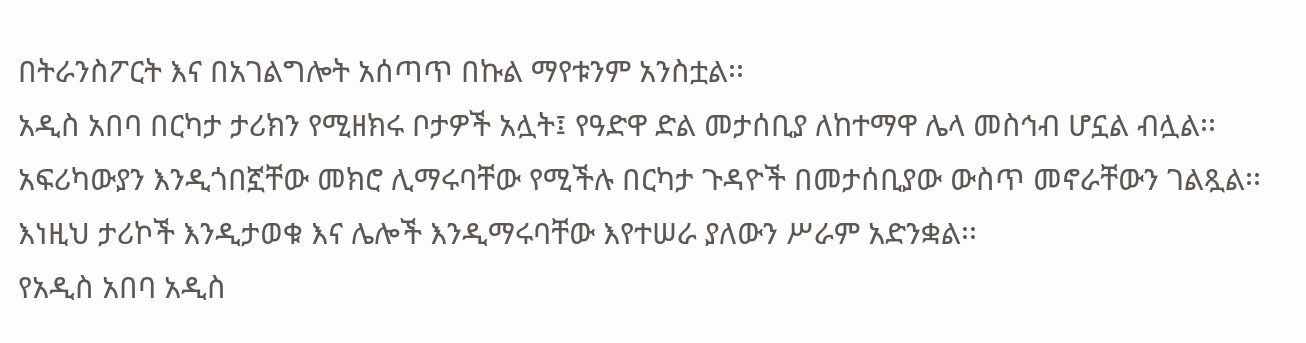በትራንስፖርት እና በአገልግሎት አሰጣጥ በኩል ማየቱንም አንስቷል፡፡
አዲስ አበባ በርካታ ታሪክን የሚዘክሩ ቦታዎች አሏት፤ የዓድዋ ድል መታሰቢያ ለከተማዋ ሌላ መስኅብ ሆኗል ብሏል፡፡
አፍሪካውያን እንዲጎበኟቸው መክሮ ሊማሩባቸው የሚችሉ በርካታ ጉዳዮች በመታሰቢያው ውስጥ መኖራቸውን ገልጿል፡፡
እነዚህ ታሪኮች እንዲታወቁ እና ሌሎች እንዲማሩባቸው እየተሠራ ያለውን ሥራም አድንቋል፡፡
የአዲስ አበባ አዲስ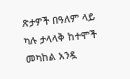ጽታዎች በዓለም ላይ ካሉ ታላላቅ ከተሞች መካከል አንዷ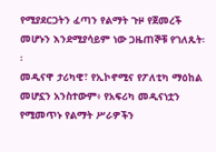የሚያደርጋትን ፈጣን የልማት ጉዞ የጀመረች መሆኑን እንደሚያሳይም ነው ጋዜጠኞቹ የገለጹት፡፡
መዲናዋ ታሪካዊ፣ የኢኮኖሚና የፖለቲካ ማዕከል መሆኗን አንስተውም፥ የአፍሪካ መዲናነቷን የሚመጥኑ የልማት ሥራዎችን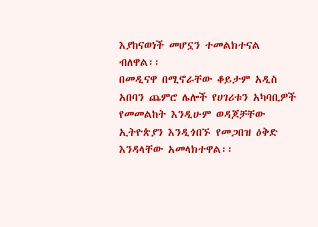እያከናወነች መሆኗን ተመልክተናል ብለዋል፡፡
በመዲናዋ በሚኖራቸው ቆይታም አዲስ አበባን ጨምሮ ሌሎች የሀገሪቱን አካባቢዎች የመመልከት እንዲሁም ወዳጆቻቸው ኢትዮጵያን እንዲጎበኙ የመጋበዝ ዕቅድ እንዳላቸው አመላክተዋል፡፡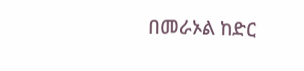በመራኦል ከድር